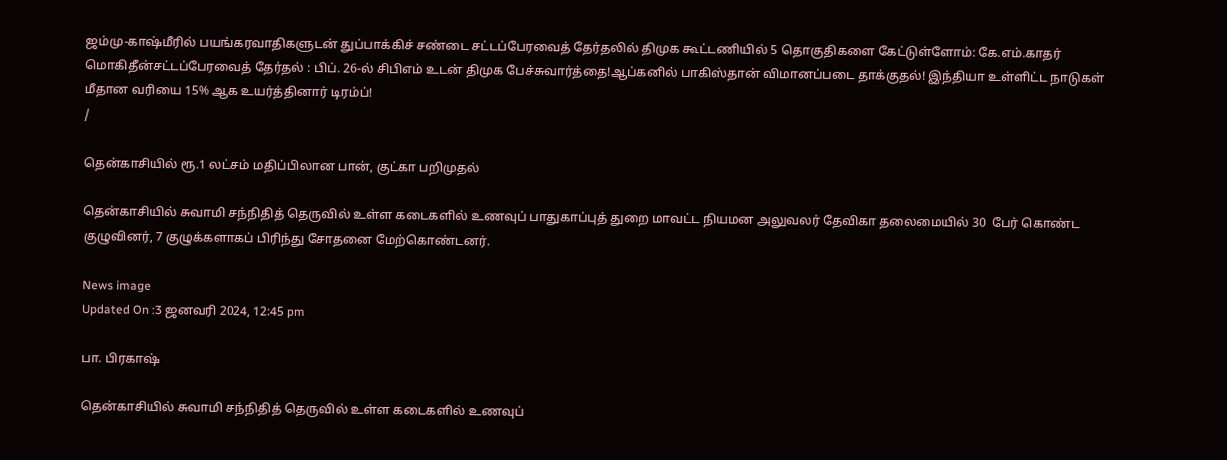ஜம்மு-காஷ்மீரில் பயங்கரவாதிகளுடன் துப்பாக்கிச் சண்டை சட்டப்பேரவைத் தேர்தலில் திமுக கூட்டணியில் 5 தொகுதிகளை கேட்டுள்ளோம்: கே.எம்.காதர் மொகிதீன்சட்டப்பேரவைத் தேர்தல் : பிப். 26-ல் சிபிஎம் உடன் திமுக பேச்சுவார்த்தை!ஆப்கனில் பாகிஸ்தான் விமானப்படை தாக்குதல்! இந்தியா உள்ளிட்ட நாடுகள் மீதான வரியை 15% ஆக உயர்த்தினார் டிரம்ப்!
/

தென்காசியில் ரூ.1 லட்சம் மதிப்பிலான பான், குட்கா பறிமுதல்

தென்காசியில் சுவாமி சந்நிதித் தெருவில் உள்ள கடைகளில் உணவுப் பாதுகாப்புத் துறை மாவட்ட நியமன அலுவலர் தேவிகா தலைமையில் 30  பேர் கொண்ட குழுவினர், 7 குழுக்களாகப் பிரிந்து சோதனை மேற்கொண்டனர்.

News image
Updated On :3 ஜனவரி 2024, 12:45 pm

பா. பிரகாஷ்

தென்காசியில் சுவாமி சந்நிதித் தெருவில் உள்ள கடைகளில் உணவுப்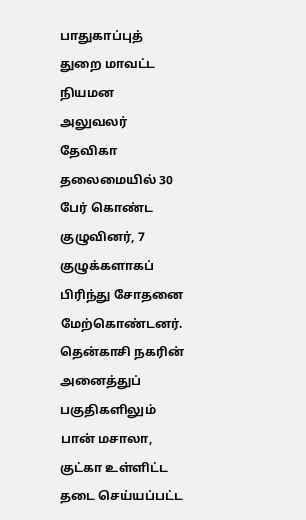பாதுகாப்புத் துறை மாவட்ட நியமன அலுவலர் தேவிகா தலைமையில் 30  பேர் கொண்ட குழுவினர், 7 குழுக்களாகப் பிரிந்து சோதனை மேற்கொண்டனர். தென்காசி நகரின் அனைத்துப் பகுதிகளிலும் பான் மசாலா, குட்கா உள்ளிட்ட தடை செய்யப்பட்ட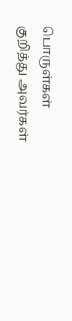பொருள்கள் குறித்து அவர்கள்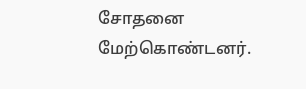சோதனை மேற்கொண்டனர்.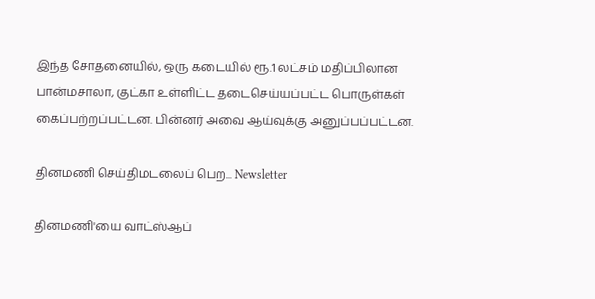இந்த சோதனையில், ஒரு கடையில் ரூ.1 லட்சம் மதிப்பிலான பான்மசாலா, குட்கா உள்ளிட்ட தடைசெய்யப்பட்ட பொருள்கள் கைப்பற்றப்பட்டன. பின்னர் அவை ஆய்வுக்கு அனுப்பப்பட்டன.

தினமணி செய்திமடலைப் பெற... Newsletter

தினமணி'யை வாட்ஸ்ஆப்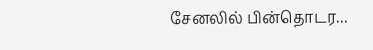சேனலில் பின்தொடர...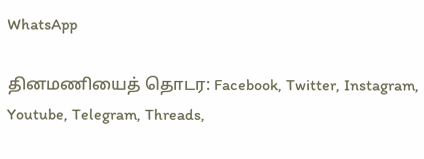WhatsApp

தினமணியைத் தொடர: Facebook, Twitter, Instagram, Youtube, Telegram, Threads,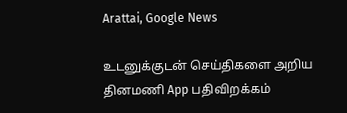Arattai, Google News

உடனுக்குடன் செய்திகளை அறிய தினமணி App பதிவிறக்கம்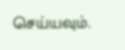செய்யவும்.